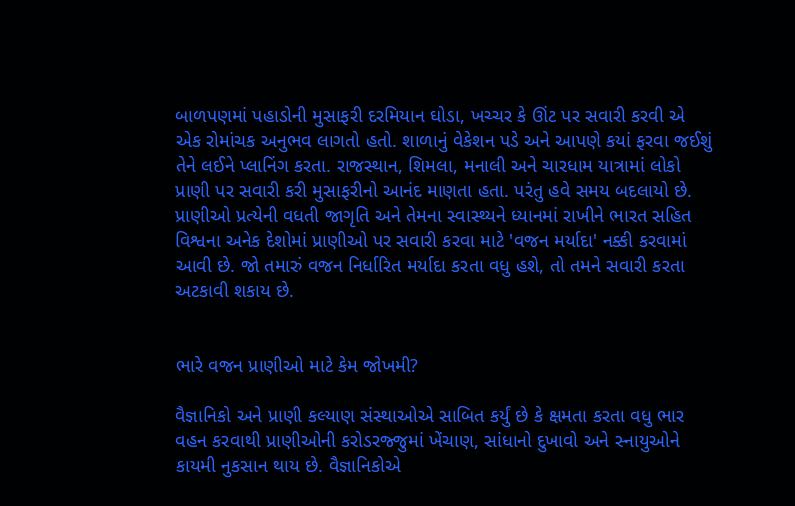બાળપણમાં પહાડોની મુસાફરી દરમિયાન ઘોડા, ખચ્ચર કે ઊંટ પર સવારી કરવી એ એક રોમાંચક અનુભવ લાગતો હતો. શાળાનું વેકેશન પડે અને આપણે કયાં ફરવા જઈશું તેને લઈને પ્લાનિંગ કરતા. રાજસ્થાન, શિમલા, મનાલી અને ચારધામ યાત્રામાં લોકો પ્રાણી પર સવારી કરી મુસાફરીનો આનંદ માણતા હતા. પરંતુ હવે સમય બદલાયો છે. પ્રાણીઓ પ્રત્યેની વધતી જાગૃતિ અને તેમના સ્વાસ્થ્યને ધ્યાનમાં રાખીને ભારત સહિત વિશ્વના અનેક દેશોમાં પ્રાણીઓ પર સવારી કરવા માટે 'વજન મર્યાદા' નક્કી કરવામાં આવી છે. જો તમારું વજન નિર્ધારિત મર્યાદા કરતા વધુ હશે, તો તમને સવારી કરતા અટકાવી શકાય છે.


ભારે વજન પ્રાણીઓ માટે કેમ જોખમી?

વૈજ્ઞાનિકો અને પ્રાણી કલ્યાણ સંસ્થાઓએ સાબિત કર્યું છે કે ક્ષમતા કરતા વધુ ભાર વહન કરવાથી પ્રાણીઓની કરોડરજ્જુમાં ખેંચાણ, સાંધાનો દુખાવો અને સ્નાયુઓને કાયમી નુકસાન થાય છે. વૈજ્ઞાનિકોએ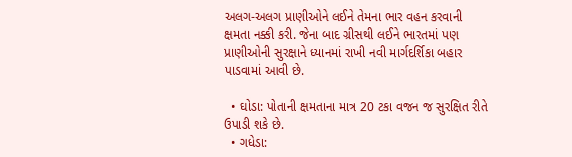અલગ-અલગ પ્રાણીઓને લઈને તેમના ભાર વહન કરવાની ક્ષમતા નક્કી કરી. જેના બાદ ગ્રીસથી લઈને ભારતમાં પણ પ્રાણીઓની સુરક્ષાને ધ્યાનમાં રાખી નવી માર્ગદર્શિકા બહાર પાડવામાં આવી છે.

  • ઘોડા: પોતાની ક્ષમતાના માત્ર 20 ટકા વજન જ સુરક્ષિત રીતે ઉપાડી શકે છે.
  • ગધેડા: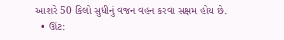આશરે 50 કિલો સુધીનું વજન વહન કરવા સક્ષમ હોય છે.
  • ઊંટ: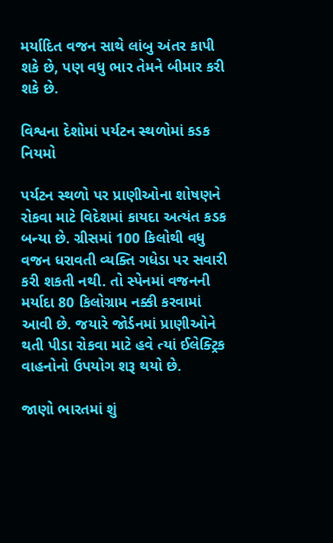મર્યાદિત વજન સાથે લાંબુ અંતર કાપી શકે છે, પણ વધુ ભાર તેમને બીમાર કરી શકે છે.

વિશ્વના દેશોમાં પર્યટન સ્થળોમાં કડક નિયમો

પર્યટન સ્થળો પર પ્રાણીઓના શોષણને રોકવા માટે વિદેશમાં કાયદા અત્યંત કડક બન્યા છે. ગ્રીસમાં 100 કિલોથી વધુ વજન ધરાવતી વ્યક્તિ ગધેડા પર સવારી કરી શકતી નથી. તો સ્પેનમાં વજનની મર્યાદા 80 કિલોગ્રામ નક્કી કરવામાં આવી છે. જયારે જોર્ડનમાં પ્રાણીઓને થતી પીડા રોકવા માટે હવે ત્યાં ઈલેક્ટ્રિક વાહનોનો ઉપયોગ શરૂ થયો છે.

જાણો ભારતમાં શું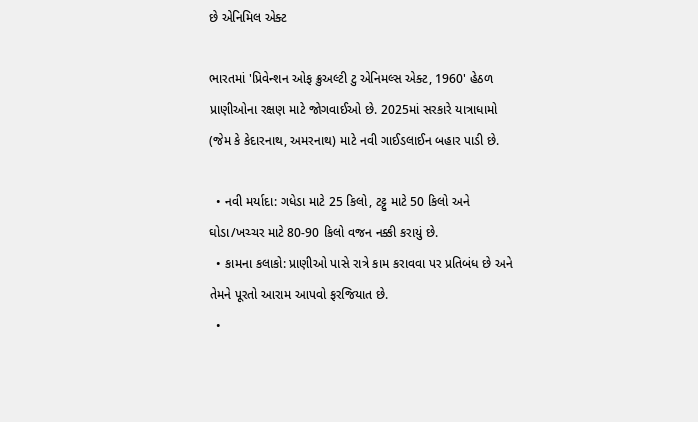છે એનિમિલ એક્ટ

ભારતમાં 'પ્રિવેન્શન ઓફ ક્રુઅલ્ટી ટુ એનિમલ્સ એક્ટ, 1960' હેઠળ પ્રાણીઓના રક્ષણ માટે જોગવાઈઓ છે. 2025માં સરકારે યાત્રાધામો (જેમ કે કેદારનાથ, અમરનાથ) માટે નવી ગાઈડલાઈન બહાર પાડી છે.

  • નવી મર્યાદા: ગધેડા માટે 25 કિલો, ટટ્ટુ માટે 50 કિલો અને ઘોડા/ખચ્ચર માટે 80-90 કિલો વજન નક્કી કરાયું છે.
  • કામના કલાકો: પ્રાણીઓ પાસે રાત્રે કામ કરાવવા પર પ્રતિબંધ છે અને તેમને પૂરતો આરામ આપવો ફરજિયાત છે.
  •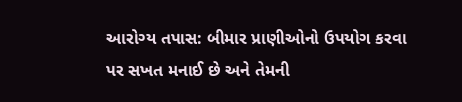આરોગ્ય તપાસ: બીમાર પ્રાણીઓનો ઉપયોગ કરવા પર સખત મનાઈ છે અને તેમની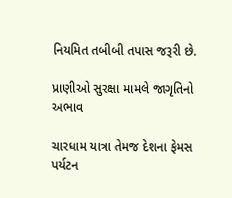નિયમિત તબીબી તપાસ જરૂરી છે.

પ્રાણીઓ સુરક્ષા મામલે જાગૃતિનો અભાવ

ચારધામ યાત્રા તેમજ દેશના ફેમસ પર્યટન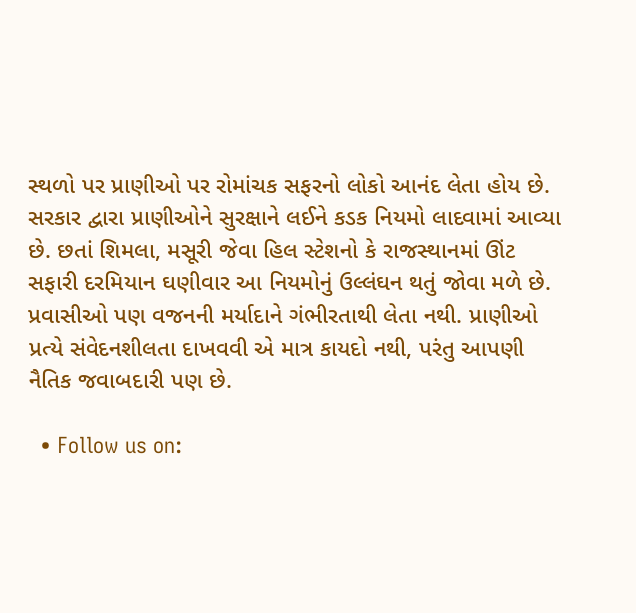સ્થળો પર પ્રાણીઓ પર રોમાંચક સફરનો લોકો આનંદ લેતા હોય છે. સરકાર દ્વારા પ્રાણીઓને સુરક્ષાને લઈને કડક નિયમો લાદવામાં આવ્યા છે. છતાં શિમલા, મસૂરી જેવા હિલ સ્ટેશનો કે રાજસ્થાનમાં ઊંટ સફારી દરમિયાન ઘણીવાર આ નિયમોનું ઉલ્લંઘન થતું જોવા મળે છે. પ્રવાસીઓ પણ વજનની મર્યાદાને ગંભીરતાથી લેતા નથી. પ્રાણીઓ પ્રત્યે સંવેદનશીલતા દાખવવી એ માત્ર કાયદો નથી, પરંતુ આપણી નૈતિક જવાબદારી પણ છે.

  • Follow us on: